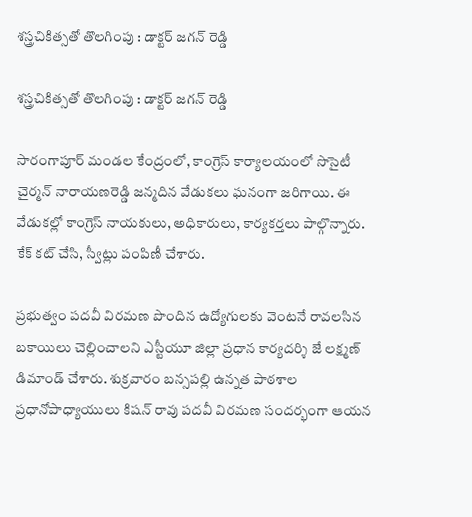శస్త్రచికిత్సతో తొలగింపు : డాక్టర్ జగన్ రెడ్డి

శస్త్రచికిత్సతో తొలగింపు : డాక్టర్ జగన్ రెడ్డి

సారంగాపూర్ మండల కేంద్రంలో, కాంగ్రెస్ కార్యాలయంలో సొసైటీ చైర్మన్ నారాయణరెడ్డి జన్మదిన వేడుకలు ఘనంగా జరిగాయి. ఈ వేడుకల్లో కాంగ్రెస్ నాయకులు, అధికారులు, కార్యకర్తలు పాల్గొన్నారు. కేక్ కట్ చేసి, స్వీట్లు పంపిణీ చేశారు.

ప్రభుత్వం పదవీ విరమణ పొందిన ఉద్యోగులకు వెంటనే రావలసిన బకాయిలు చెల్లించాలని ఎస్టీయూ జిల్లా ప్రధాన కార్యదర్శి జే లక్ష్మణ్ డిమాండ్ చేశారు. శుక్రవారం బన్సపల్లి ఉన్నత పాఠశాల ప్రధానోపాధ్యాయులు కిషన్ రావు పదవీ విరమణ సందర్భంగా ఆయన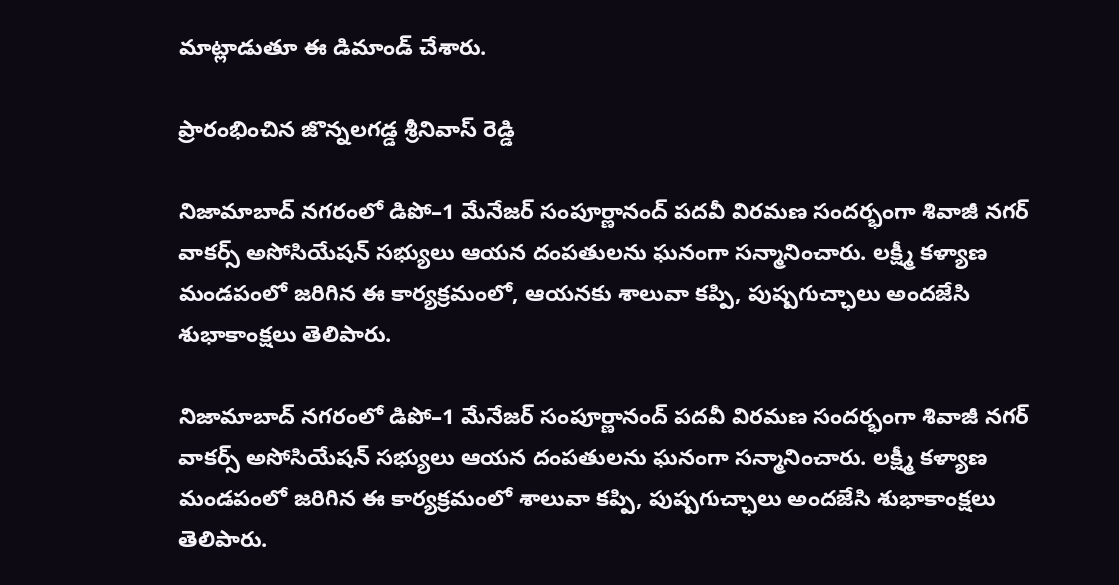మాట్లాడుతూ ఈ డిమాండ్ చేశారు.

ప్రారంభించిన జొన్నలగడ్డ శ్రీనివాస్ రెడ్డి

నిజామాబాద్ నగరంలో డిపో–1 మేనేజర్ సంపూర్ణానంద్ పదవీ విరమణ సందర్భంగా శివాజీ నగర్ వాకర్స్ అసోసియేషన్ సభ్యులు ఆయన దంపతులను ఘనంగా సన్మానించారు. లక్ష్మీ కళ్యాణ మండపంలో జరిగిన ఈ కార్యక్రమంలో, ఆయనకు శాలువా కప్పి, పుష్పగుచ్ఛాలు అందజేసి శుభాకాంక్షలు తెలిపారు.

నిజామాబాద్ నగరంలో డిపో–1 మేనేజర్ సంపూర్ణానంద్ పదవీ విరమణ సందర్భంగా శివాజీ నగర్ వాకర్స్ అసోసియేషన్ సభ్యులు ఆయన దంపతులను ఘనంగా సన్మానించారు. లక్ష్మీ కళ్యాణ మండపంలో జరిగిన ఈ కార్యక్రమంలో శాలువా కప్పి, పుష్పగుచ్ఛాలు అందజేసి శుభాకాంక్షలు తెలిపారు.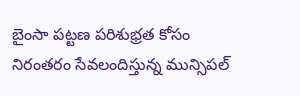బైంసా పట్టణ పరిశుభ్రత కోసం నిరంతరం సేవలందిస్తున్న మున్సిపల్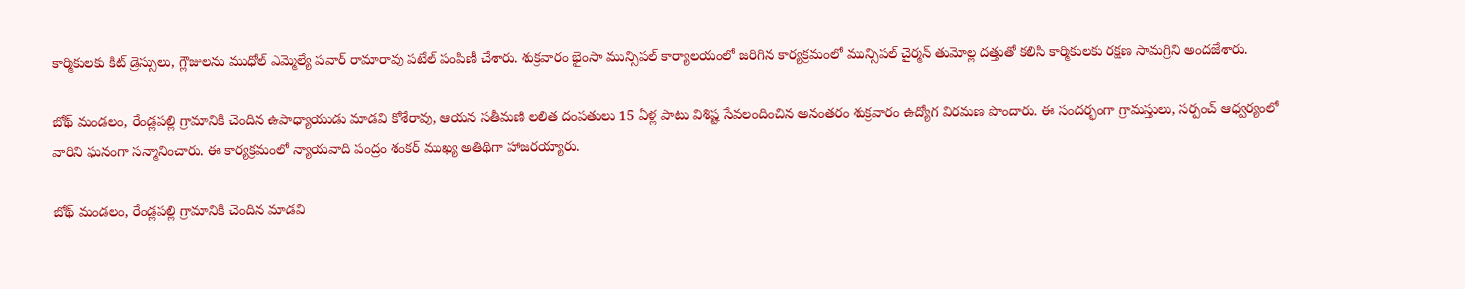కార్మికులకు కిట్ డ్రెస్సులు, గ్లౌజులను ముధోల్ ఎమ్మెల్యే పవార్ రామారావు పటేల్ పంపిణీ చేశారు. శుక్రవారం భైంసా మున్సిపల్ కార్యాలయంలో జరిగిన కార్యక్రమంలో మున్సిపల్ చైర్మన్ తుమోల్ల దత్తుతో కలిసి కార్మికులకు రక్షణ సామగ్రిని అందజేశారు.

బోథ్ మండలం, రేండ్లపల్లి గ్రామానికి చెందిన ఉపాధ్యాయుడు మాడవి కోశేరావు, ఆయన సతీమణి లలిత దంపతులు 15 ఏళ్ల పాటు విశిష్ట సేవలందించిన అనంతరం శుక్రవారం ఉద్యోగ విరమణ పొందారు. ఈ సందర్భంగా గ్రామస్తులు, సర్పంచ్ ఆధ్వర్యంలో వారిని ఘనంగా సన్మానించారు. ఈ కార్యక్రమంలో న్యాయవాది పంద్రం శంకర్ ముఖ్య అతిథిగా హాజరయ్యారు.

బోథ్ మండలం, రేండ్లపల్లి గ్రామానికి చెందిన మాడవి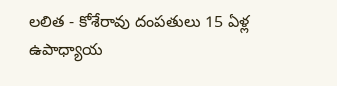లలిత - కోశేరావు దంపతులు 15 ఏళ్ల ఉపాధ్యాయ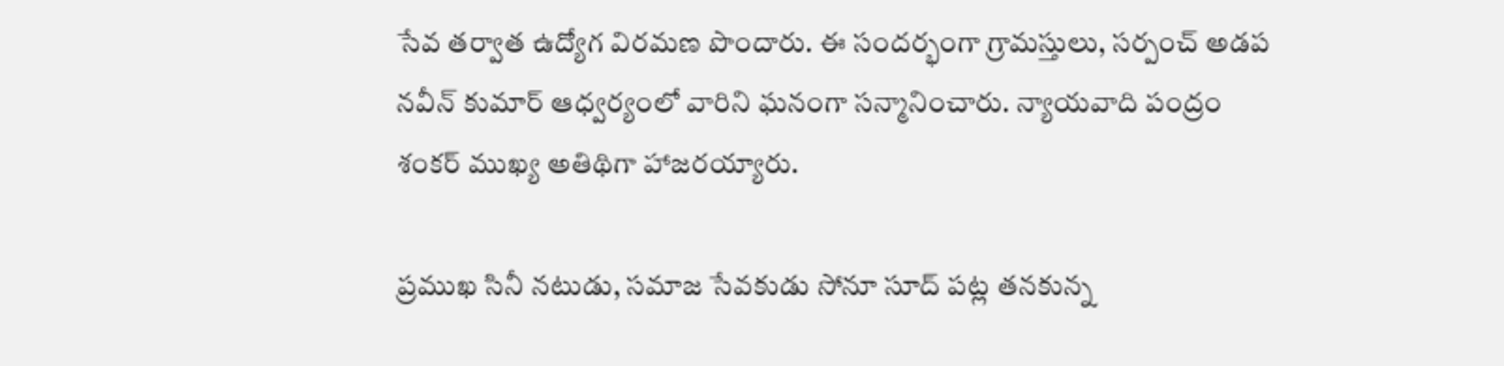సేవ తర్వాత ఉద్యోగ విరమణ పొందారు. ఈ సందర్భంగా గ్రామస్తులు, సర్పంచ్ అడప నవీన్ కుమార్ ఆధ్వర్యంలో వారిని ఘనంగా సన్మానించారు. న్యాయవాది పంద్రం శంకర్ ముఖ్య అతిథిగా హాజరయ్యారు.

ప్రముఖ సినీ నటుడు, సమాజ సేవకుడు సోనూ సూద్ పట్ల తనకున్న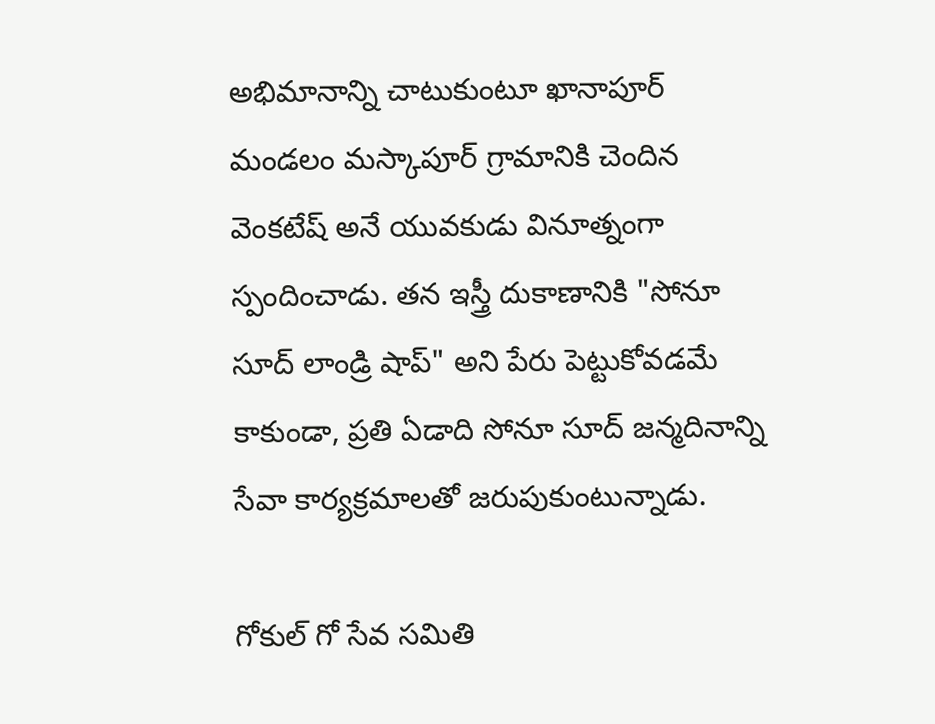అభిమానాన్ని చాటుకుంటూ ఖానాపూర్ మండలం మస్కాపూర్ గ్రామానికి చెందిన వెంకటేష్ అనే యువకుడు వినూత్నంగా స్పందించాడు. తన ఇస్త్రీ దుకాణానికి "సోనూ సూద్ లాండ్రి షాప్" అని పేరు పెట్టుకోవడమే కాకుండా, ప్రతి ఏడాది సోనూ సూద్ జన్మదినాన్ని సేవా కార్యక్రమాలతో జరుపుకుంటున్నాడు.

గోకుల్ గో సేవ సమితి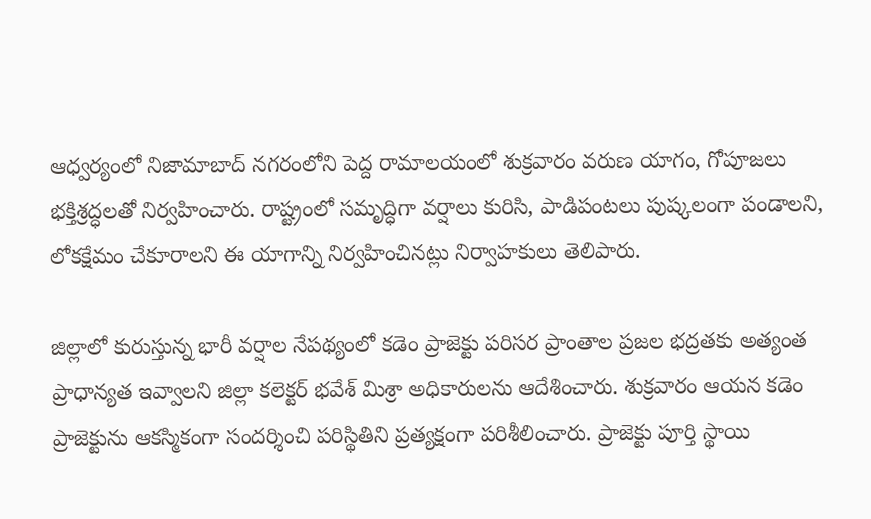ఆధ్వర్యంలో నిజామాబాద్ నగరంలోని పెద్ద రామాలయంలో శుక్రవారం వరుణ యాగం, గోపూజలు భక్తిశ్రద్ధలతో నిర్వహించారు. రాష్ట్రంలో సమృద్ధిగా వర్షాలు కురిసి, పాడిపంటలు పుష్కలంగా పండాలని, లోకక్షేమం చేకూరాలని ఈ యాగాన్ని నిర్వహించినట్లు నిర్వాహకులు తెలిపారు.

జిల్లాలో కురుస్తున్న భారీ వర్షాల నేపథ్యంలో కడెం ప్రాజెక్టు పరిసర ప్రాంతాల ప్రజల భద్రతకు అత్యంత ప్రాధాన్యత ఇవ్వాలని జిల్లా కలెక్టర్ భవేశ్ మిశ్రా అధికారులను ఆదేశించారు. శుక్రవారం ఆయన కడెం ప్రాజెక్టును ఆకస్మికంగా సందర్శించి పరిస్థితిని ప్రత్యక్షంగా పరిశీలించారు. ప్రాజెక్టు పూర్తి స్థాయి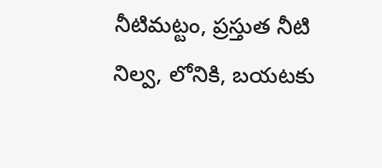నీటిమట్టం, ప్రస్తుత నీటి నిల్వ, లోనికి, బయటకు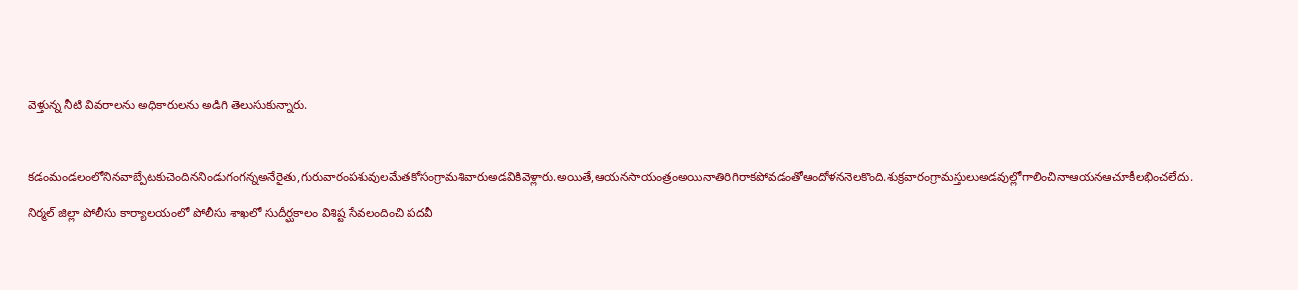వెళ్తున్న నీటి వివరాలను అధికారులను అడిగి తెలుసుకున్నారు.



కడంమండలంలోనినవాబ్పేటకుచెందిననిండుగంగన్నఅనేరైతు,గురువారంపశువులమేతకోసంగ్రామశివారుఅడవికివెళ్లారు.అయితే,ఆయనసాయంత్రంఅయినాతిరిగిరాకపోవడంతోఆందోళననెలకొంది.శుక్రవారంగ్రామస్తులుఅడవుల్లోగాలించినాఆయనఆచూకీలభించలేదు.

నిర్మల్ జిల్లా పోలీసు కార్యాలయంలో పోలీసు శాఖలో సుదీర్ఘకాలం విశిష్ట సేవలందించి పదవీ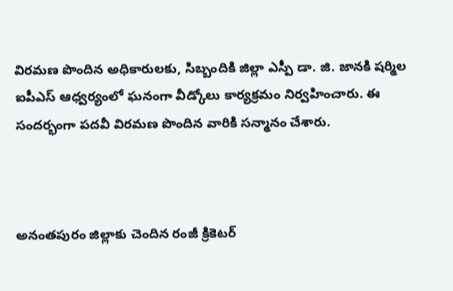విరమణ పొందిన అధికారులకు, సిబ్బందికి జిల్లా ఎస్పీ డా. జి. జానకి షర్మిల ఐపీఎస్ ఆధ్వర్యంలో ఘనంగా వీడ్కోలు కార్యక్రమం నిర్వహించారు. ఈ సందర్భంగా పదవీ విరమణ పొందిన వారికి సన్మానం చేశారు.



అనంతపురం జిల్లాకు చెందిన రంజీ క్రికెటర్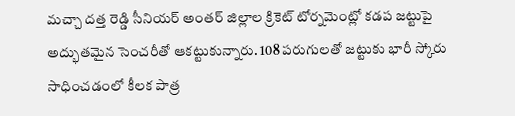మచ్చా దత్త రెడ్డి సీనియర్ అంతర్ జిల్లాల క్రికెట్ టోర్నమెంట్లో కడప జట్టుపై అద్భుతమైన సెంచరీతో ఆకట్టుకున్నారు. 108 పరుగులతో జట్టుకు భారీ స్కోరు సాధించడంలో కీలక పాత్ర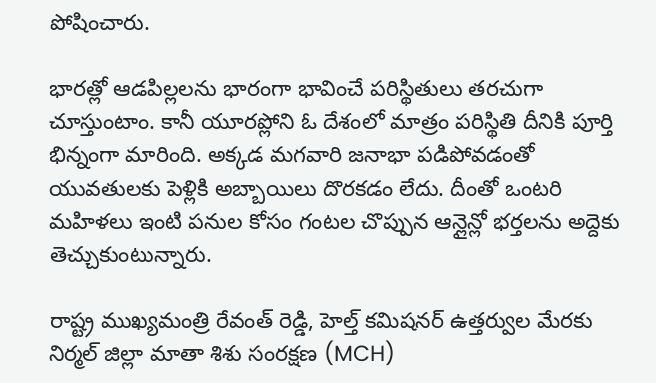పోషించారు.

భారత్లో ఆడపిల్లలను భారంగా భావించే పరిస్థితులు తరచుగా చూస్తుంటాం. కానీ యూరప్లోని ఓ దేశంలో మాత్రం పరిస్థితి దీనికి పూర్తి భిన్నంగా మారింది. అక్కడ మగవారి జనాభా పడిపోవడంతో యువతులకు పెళ్లికి అబ్బాయిలు దొరకడం లేదు. దీంతో ఒంటరి మహిళలు ఇంటి పనుల కోసం గంటల చొప్పున ఆన్లైన్లో భర్తలను అద్దెకు తెచ్చుకుంటున్నారు.

రాష్ట్ర ముఖ్యమంత్రి రేవంత్ రెడ్డి, హెల్త్ కమిషనర్ ఉత్తర్వుల మేరకు నిర్మల్ జిల్లా మాతా శిశు సంరక్షణ (MCH)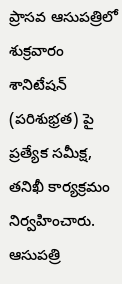ప్రాసవ ఆసుపత్రిలో శుక్రవారం శానిటేషన్ (పరిశుభ్రత) పై ప్రత్యేక సమీక్ష, తనిఖీ కార్యక్రమం నిర్వహించారు. ఆసుపత్రి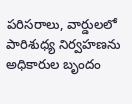పరిసరాలు, వార్డులలో పారిశుధ్య నిర్వహణను అధికారుల బృందం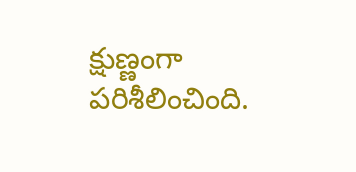క్షుణ్ణంగా పరిశీలించింది.